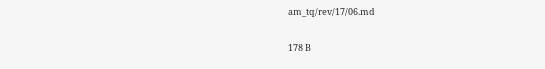am_tq/rev/17/06.md

178 B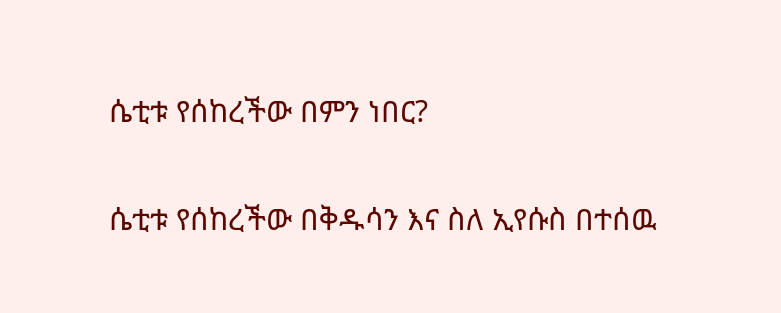ሴቲቱ የሰከረችው በምን ነበር?

ሴቲቱ የሰከረችው በቅዱሳን እና ስለ ኢየሱስ በተሰዉ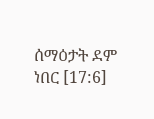ሰማዕታት ደም ነበር [17:6]